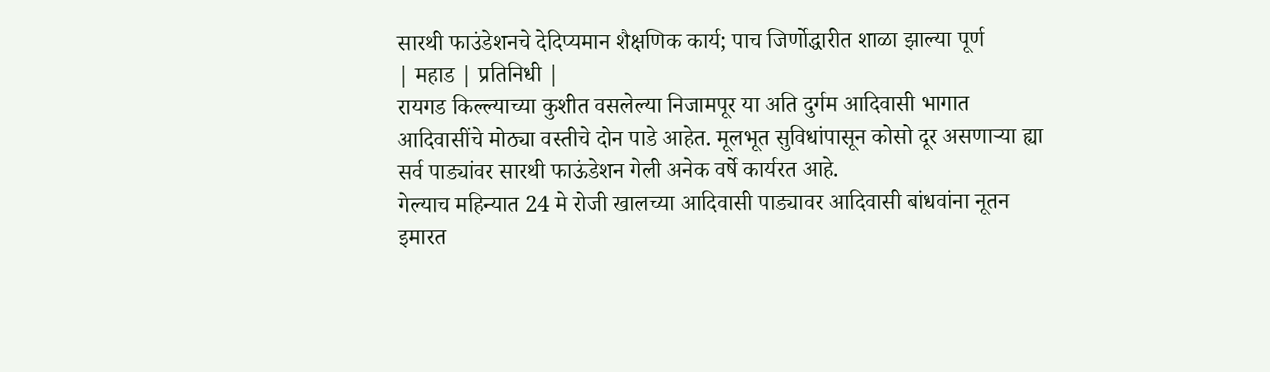सारथी फाउंडेशनचे देदिप्यमान शैक्षणिक कार्य; पाच जिर्णोद्धारीत शाळा झाल्या पूर्ण
| महाड | प्रतिनिधी |
रायगड किल्ल्याच्या कुशीत वसलेल्या निजामपूर या अति दुर्गम आदिवासी भागात आदिवासींचे मोठ्या वस्तीचे दोन पाडे आहेत. मूलभूत सुविधांपासून कोसो दूर असणाऱ्या ह्या सर्व पाड्यांवर सारथी फाऊंडेशन गेली अनेक वर्षे कार्यरत आहे.
गेल्याच महिन्यात 24 मे रोजी खालच्या आदिवासी पाड्यावर आदिवासी बांधवांना नूतन इमारत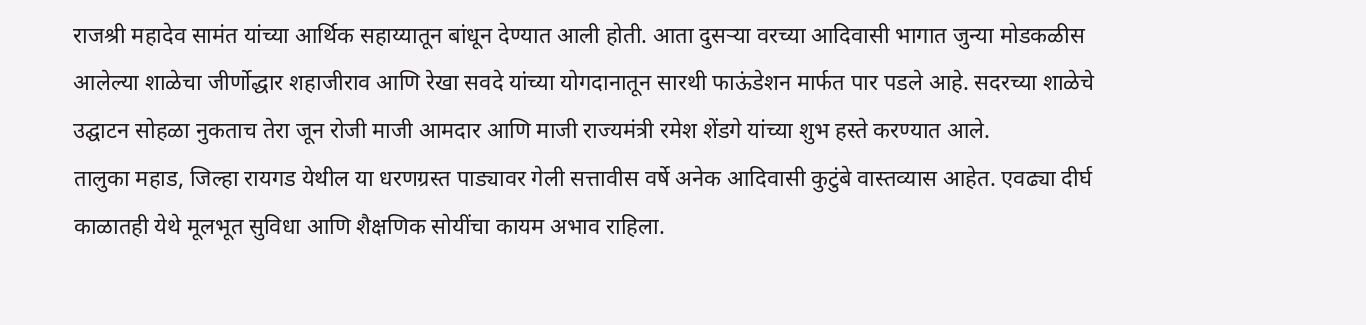राजश्री महादेव सामंत यांच्या आर्थिक सहाय्यातून बांधून देण्यात आली होती. आता दुसऱ्या वरच्या आदिवासी भागात जुन्या मोडकळीस आलेल्या शाळेचा जीर्णोद्धार शहाजीराव आणि रेखा सवदे यांच्या योगदानातून सारथी फाऊंडेशन मार्फत पार पडले आहे. सदरच्या शाळेचे उद्घाटन सोहळा नुकताच तेरा जून रोजी माजी आमदार आणि माजी राज्यमंत्री रमेश शेंडगे यांच्या शुभ हस्ते करण्यात आले.
तालुका महाड, जिल्हा रायगड येथील या धरणग्रस्त पाड्यावर गेली सत्तावीस वर्षे अनेक आदिवासी कुटुंबे वास्तव्यास आहेत. एवढ्या दीर्घ काळातही येथे मूलभूत सुविधा आणि शैक्षणिक सोयींचा कायम अभाव राहिला.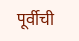पूर्वीची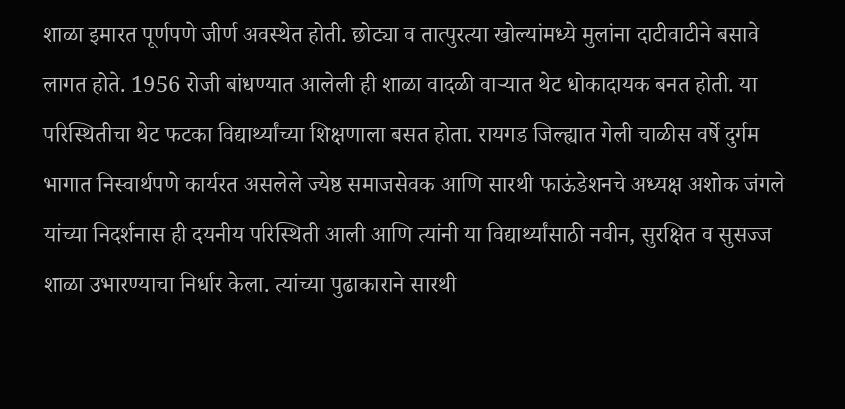शाळा इमारत पूर्णपणे जीर्ण अवस्थेत होती. छोट्या व तात्पुरत्या खोल्यांमध्ये मुलांना दाटीवाटीने बसावे लागत होते. 1956 रोजी बांधण्यात आलेली ही शाळा वादळी वाऱ्यात थेट धोकादायक बनत होती. या परिस्थितीचा थेट फटका विद्यार्थ्यांच्या शिक्षणाला बसत होता. रायगड जिल्ह्यात गेली चाळीस वर्षे दुर्गम भागात निस्वार्थपणे कार्यरत असलेले ज्येष्ठ समाजसेवक आणि सारथी फाऊंडेशनचे अध्यक्ष अशोक जंगले यांच्या निदर्शनास ही दयनीय परिस्थिती आली आणि त्यांनी या विद्यार्थ्यांसाठी नवीन, सुरक्षित व सुसज्ज शाळा उभारण्याचा निर्धार केला. त्यांच्या पुढाकाराने सारथी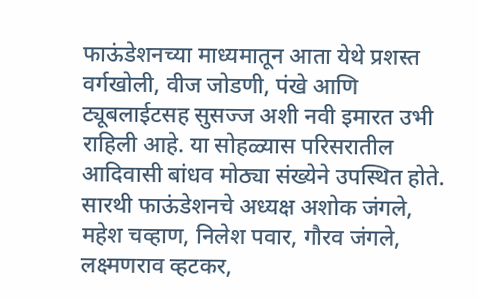फाऊंडेशनच्या माध्यमातून आता येथे प्रशस्त वर्गखोली, वीज जोडणी, पंखे आणि ट्यूबलाईटसह सुसज्ज अशी नवी इमारत उभी राहिली आहे. या सोहळ्यास परिसरातील आदिवासी बांधव मोठ्या संख्येने उपस्थित होते. सारथी फाऊंडेशनचे अध्यक्ष अशोक जंगले, महेश चव्हाण, निलेश पवार, गौरव जंगले, लक्ष्मणराव व्हटकर,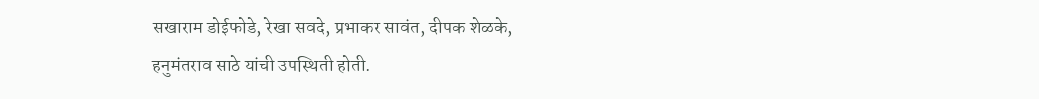सखाराम डोईफोडे, रेखा सवदे, प्रभाकर सावंत, दीपक शेळके, हनुमंतराव साठे यांची उपस्थिती होती.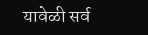यावेळी सर्व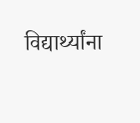विद्यार्थ्यांना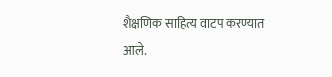शैक्षणिक साहित्य वाटप करण्यात आले.